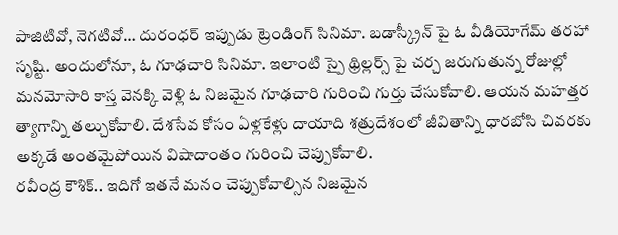పాజిటివో, నెగటివో… దురంధర్ ఇప్పుడు ట్రెండింగ్ సినిమా. బడాస్క్రీన్ పై ఓ వీడియోగేమ్ తరహా సృష్టి. అందులోనూ, ఓ గూఢచారి సినిమా. ఇలాంటి స్పై థ్రిల్లర్స్ పై చర్చ జరుగుతున్న రోజుల్లో మనమోసారి కాస్త వెనక్కి వెళ్లి ఓ నిజమైన గూఢచారి గురించి గుర్తు చేసుకోవాలి. ఆయన మహత్తర త్యాగాన్ని తల్చుకోవాలి. దేశసేవ కోసం ఏళ్లకేళ్లు దాయాది శత్రుదేశంలో జీవితాన్ని ధారబోసి చివరకు అక్కడే అంతమైపోయిన విషాదాంతం గురించి చెప్పుకోవాలి.
రవీంద్ర కౌశిక్.. ఇదిగో ఇతనే మనం చెప్పుకోవాల్సిన నిజమైన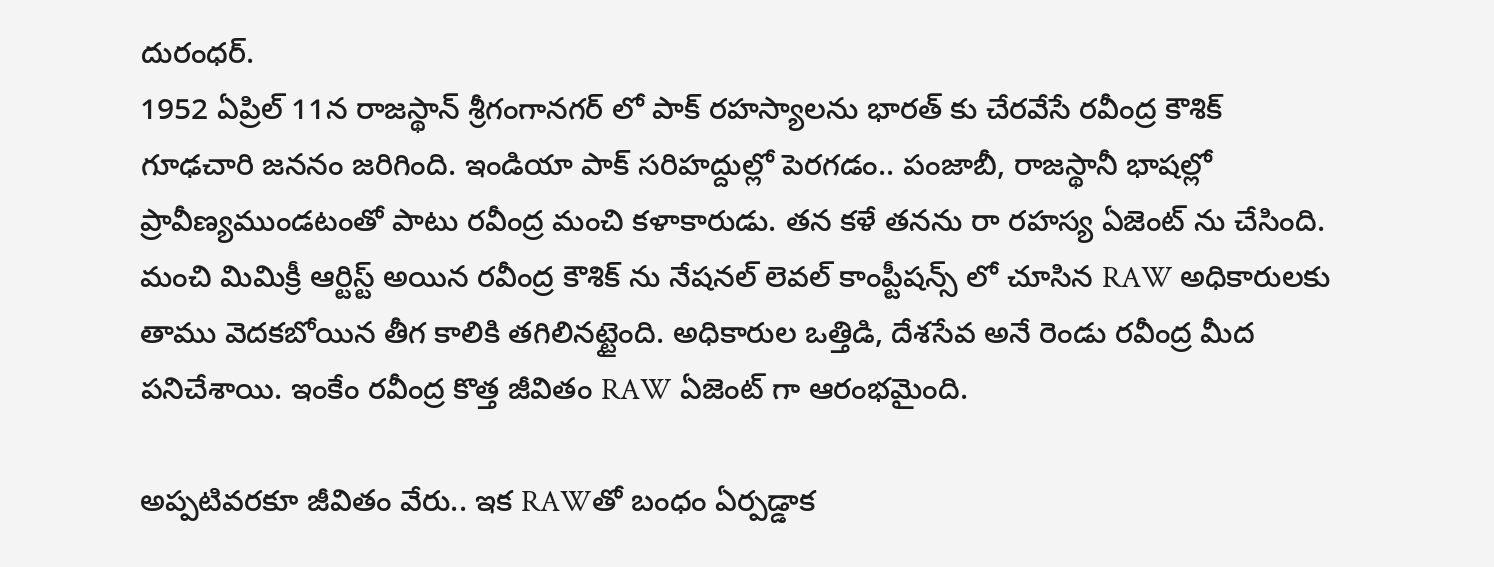దురంధర్.
1952 ఏప్రిల్ 11న రాజస్థాన్ శ్రీగంగానగర్ లో పాక్ రహస్యాలను భారత్ కు చేరవేసే రవీంద్ర కౌశిక్ గూఢచారి జననం జరిగింది. ఇండియా పాక్ సరిహద్దుల్లో పెరగడం.. పంజాబీ, రాజస్థానీ భాషల్లో ప్రావీణ్యముండటంతో పాటు రవీంద్ర మంచి కళాకారుడు. తన కళే తనను రా రహస్య ఏజెంట్ ను చేసింది. మంచి మిమిక్రీ ఆర్టిస్ట్ అయిన రవీంద్ర కౌశిక్ ను నేషనల్ లెవల్ కాంప్టీషన్స్ లో చూసిన RAW అధికారులకు తాము వెదకబోయిన తీగ కాలికి తగిలినట్టైంది. అధికారుల ఒత్తిడి, దేశసేవ అనే రెండు రవీంద్ర మీద పనిచేశాయి. ఇంకేం రవీంద్ర కొత్త జీవితం RAW ఏజెంట్ గా ఆరంభమైంది.

అప్పటివరకూ జీవితం వేరు.. ఇక RAWతో బంధం ఏర్పడ్డాక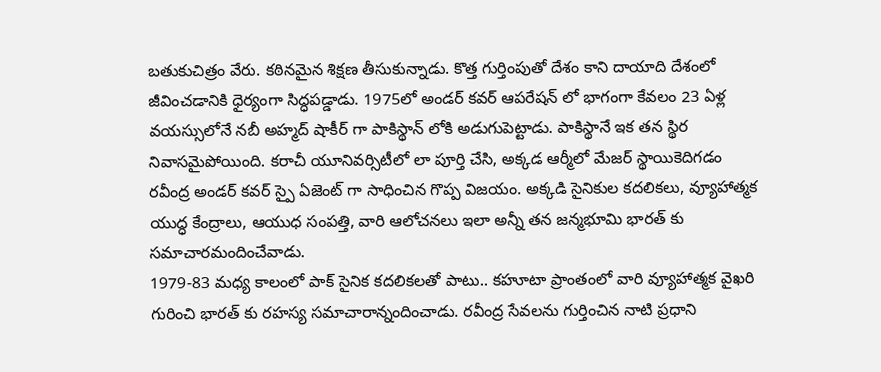బతుకుచిత్రం వేరు. కఠినమైన శిక్షణ తీసుకున్నాడు. కొత్త గుర్తింపుతో దేశం కాని దాయాది దేశంలో జీవించడానికి ధైర్యంగా సిద్ధపడ్డాడు. 1975లో అండర్ కవర్ ఆపరేషన్ లో భాగంగా కేవలం 23 ఏళ్ల వయస్సులోనే నబీ అహ్మద్ షాకీర్ గా పాకిస్థాన్ లోకి అడుగుపెట్టాడు. పాకిస్థానే ఇక తన స్థిర నివాసమైపోయింది. కరాచీ యూనివర్సిటీలో లా పూర్తి చేసి, అక్కడ ఆర్మీలో మేజర్ స్థాయికెదిగడం రవీంద్ర అండర్ కవర్ స్పై ఏజెంట్ గా సాధించిన గొప్ప విజయం. అక్కడి సైనికుల కదలికలు, వ్యూహాత్మక యుద్ధ కేంద్రాలు, ఆయుధ సంపత్తి, వారి ఆలోచనలు ఇలా అన్నీ తన జన్మభూమి భారత్ కు సమాచారమందించేవాడు.
1979-83 మధ్య కాలంలో పాక్ సైనిక కదలికలతో పాటు.. కహూటా ప్రాంతంలో వారి వ్యూహాత్మక వైఖరి గురించి భారత్ కు రహస్య సమాచారాన్నందించాడు. రవీంద్ర సేవలను గుర్తించిన నాటి ప్రధాని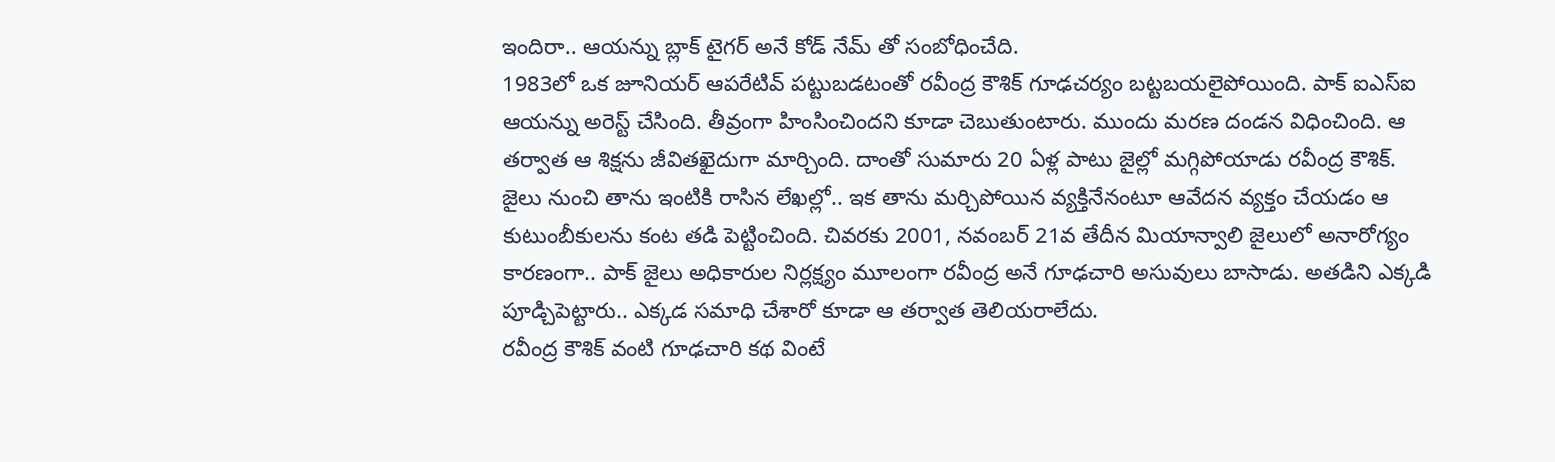ఇందిరా.. ఆయన్ను బ్లాక్ టైగర్ అనే కోడ్ నేమ్ తో సంబోధించేది.
1983లో ఒక జూనియర్ ఆపరేటివ్ పట్టుబడటంతో రవీంద్ర కౌశిక్ గూఢచర్యం బట్టబయలైపోయింది. పాక్ ఐఎస్ఐ ఆయన్ను అరెస్ట్ చేసింది. తీవ్రంగా హింసించిందని కూడా చెబుతుంటారు. ముందు మరణ దండన విధించింది. ఆ తర్వాత ఆ శిక్షను జీవితఖైదుగా మార్చింది. దాంతో సుమారు 20 ఏళ్ల పాటు జైల్లో మగ్గిపోయాడు రవీంద్ర కౌశిక్.
జైలు నుంచి తాను ఇంటికి రాసిన లేఖల్లో.. ఇక తాను మర్చిపోయిన వ్యక్తినేనంటూ ఆవేదన వ్యక్తం చేయడం ఆ కుటుంబీకులను కంట తడి పెట్టించింది. చివరకు 2001, నవంబర్ 21వ తేదీన మియాన్వాలి జైలులో అనారోగ్యం కారణంగా.. పాక్ జైలు అధికారుల నిర్లక్ష్యం మూలంగా రవీంద్ర అనే గూఢచారి అసువులు బాసాడు. అతడిని ఎక్కడి పూడ్చిపెట్టారు.. ఎక్కడ సమాధి చేశారో కూడా ఆ తర్వాత తెలియరాలేదు.
రవీంద్ర కౌశిక్ వంటి గూఢచారి కథ వింటే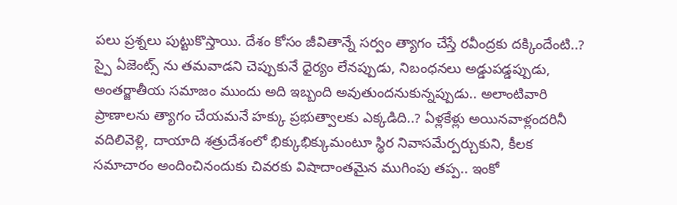పలు ప్రశ్నలు పుట్టుకొస్తాయి. దేశం కోసం జీవితాన్నే సర్వం త్యాగం చేస్తే రవీంద్రకు దక్కిందేంటి..? స్పై ఏజెంట్స్ ను తమవాడని చెప్పుకునే ధైర్యం లేనప్పుడు, నిబంధనలు అడ్డుపడ్డప్పుడు, అంతర్జాతీయ సమాజం ముందు అది ఇబ్బంది అవుతుందనుకున్నప్పుడు.. అలాంటివారి ప్రాణాలను త్యాగం చేయమనే హక్కు ప్రభుత్వాలకు ఎక్కడిది..? ఏళ్లకేళ్లు అయినవాళ్లందరినీ వదిలివెళ్లి, దాయాది శత్రుదేశంలో భిక్కుభిక్కుమంటూ స్థిర నివాసమేర్పర్చుకుని, కీలక సమాచారం అందించినందుకు చివరకు విషాదాంతమైన ముగింపు తప్ప.. ఇంకో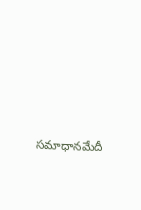సమాధానమేదీ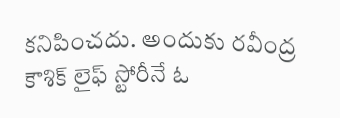కనిపించదు. అందుకు రవీంద్ర కౌశిక్ లైఫ్ స్టోరీనే ఓ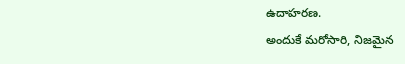ఉదాహరణ.
అందుకే మరోసారి, నిజమైన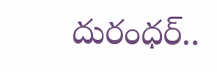దురంధర్..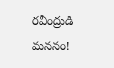రవీంద్రుడి మననం!